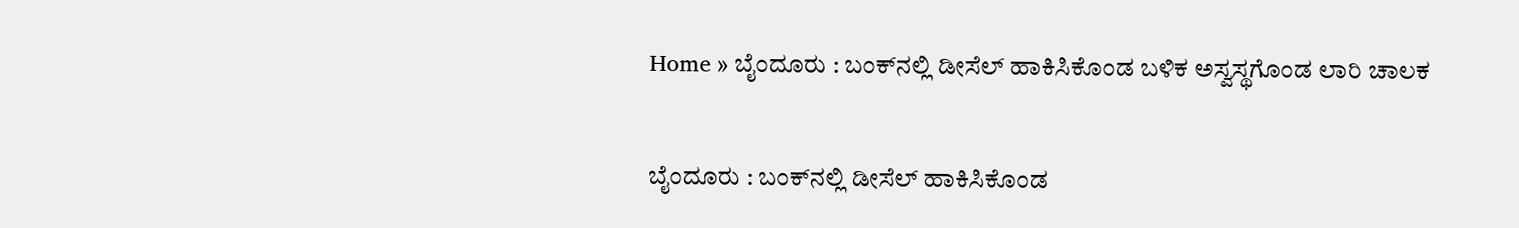Home » ಬೈಂದೂರು : ಬಂಕ್‌ನಲ್ಲಿ ಡೀಸೆಲ್ ಹಾಕಿಸಿಕೊಂಡ ಬಳಿಕ ಅಸ್ವಸ್ಥಗೊಂಡ ಲಾರಿ ಚಾಲಕ


ಬೈಂದೂರು : ಬಂಕ್‌ನಲ್ಲಿ ಡೀಸೆಲ್ ಹಾಕಿಸಿಕೊಂಡ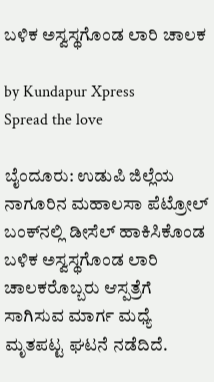ಬಳಿಕ ಅಸ್ವಸ್ಥಗೊಂಡ ಲಾರಿ ಚಾಲಕ

by Kundapur Xpress
Spread the love

ಬೈಂದೂರು: ಉಡುಪಿ ಜಿಲ್ಲೆಯ ನಾಗೂರಿನ ಮಹಾಲಸಾ ಪೆಟ್ರೋಲ್ ಬಂಕ್‌ನಲ್ಲಿ ಡೀಸೆಲ್ ಹಾಕಿಸಿಕೊಂಡ ಬಳಿಕ ಅಸ್ವಸ್ಥಗೊಂಡ ಲಾರಿ ಚಾಲಕರೊಬ್ಬರು ಆಸ್ಪತ್ರೆಗೆ ಸಾಗಿಸುವ ಮಾರ್ಗ ಮಧ್ಯೆ ಮೃತಪಟ್ಟ ಘಟನೆ ನಡೆದಿದೆ.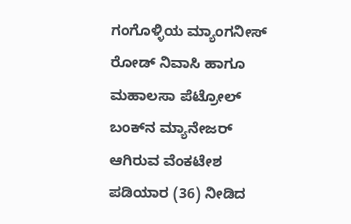ಗಂಗೊಳ್ಳಿಯ ಮ್ಯಾಂಗನೀಸ್ ರೋಡ್ ನಿವಾಸಿ ಹಾಗೂ ಮಹಾಲಸಾ ಪೆಟ್ರೋಲ್ ಬಂಕ್‌ನ ಮ್ಯಾನೇಜರ್ ಆಗಿರುವ ವೆಂಕಟೇಶ ಪಡಿಯಾರ (36) ನೀಡಿದ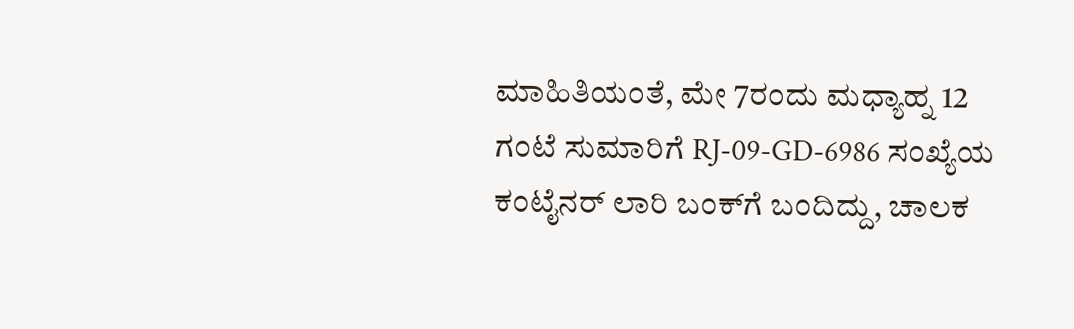ಮಾಹಿತಿಯಂತೆ, ಮೇ 7ರಂದು ಮಧ್ಯಾಹ್ನ 12 ಗಂಟೆ ಸುಮಾರಿಗೆ RJ-09-GD-6986 ಸಂಖ್ಯೆಯ ಕಂಟೈನರ್ ಲಾರಿ ಬಂಕ್‌ಗೆ ಬಂದಿದ್ದು, ಚಾಲಕ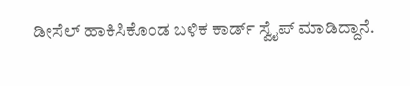ಡೀಸೆಲ್ ಹಾಕಿಸಿಕೊಂಡ ಬಳಿಕ ಕಾರ್ಡ್ ಸ್ವೈಪ್ ಮಾಡಿದ್ದಾನೆ.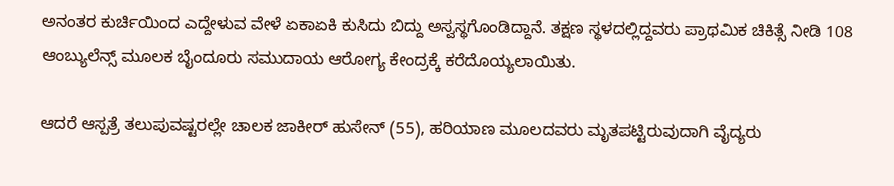ಅನಂತರ ಕುರ್ಚಿಯಿಂದ ಎದ್ದೇಳುವ ವೇಳೆ ಏಕಾಏಕಿ ಕುಸಿದು ಬಿದ್ದು ಅಸ್ವಸ್ಥಗೊಂಡಿದ್ದಾನೆ. ತಕ್ಷಣ ಸ್ಥಳದಲ್ಲಿದ್ದವರು ಪ್ರಾಥಮಿಕ ಚಿಕಿತ್ಸೆ ನೀಡಿ 108 ಆಂಬ್ಯುಲೆನ್ಸ್ ಮೂಲಕ ಬೈಂದೂರು ಸಮುದಾಯ ಆರೋಗ್ಯ ಕೇಂದ್ರಕ್ಕೆ ಕರೆದೊಯ್ಯಲಾಯಿತು.

ಆದರೆ ಆಸ್ಪತ್ರೆ ತಲುಪುವಷ್ಟರಲ್ಲೇ ಚಾಲಕ ಜಾಕೀರ್ ಹುಸೇನ್‌ (55), ಹರಿಯಾಣ ಮೂಲದವರು ಮೃತಪಟ್ಟಿರುವುದಾಗಿ ವೈದ್ಯರು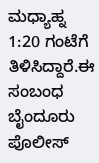ಮಧ್ಯಾಹ್ನ 1:20 ಗಂಟೆಗೆ ತಿಳಿಸಿದ್ದಾರೆ.ಈ ಸಂಬಂಧ ಬೈಂದೂರು ಪೊಲೀಸ್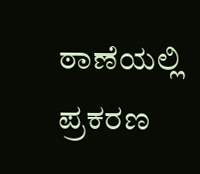ಠಾಣೆಯಲ್ಲಿ ಪ್ರಕರಣ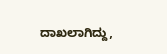ದಾಖಲಾಗಿದ್ದು,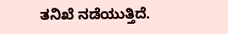ತನಿಖೆ ನಡೆಯುತ್ತಿದೆ.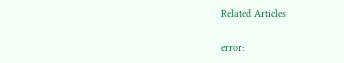Related Articles

error: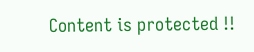Content is protected !!